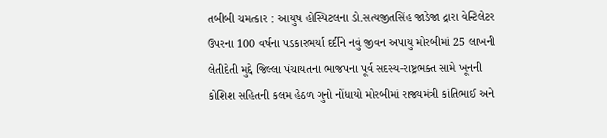તબીબી ચમત્કાર : આયુષ હોસ્પિટલના ડો.સત્યજીતસિંહ જાડેજા દ્રારા વેન્ટિલેટર ઉપરના 100 વર્ષના પડકારભર્યા દર્દીને નવું જીવન અપાયુ મોરબીમાં 25 લાખની લેતીદેતી મુદ્દે જિલ્લા પંચાયતના ભાજપના પૂર્વ સદસ્ય-રાષ્ટ્રભક્ત સામે ખૂનની કોશિશ સહિતની કલમ હેઠળ ગુનો નોંધાયો મોરબીમાં રાજ્યમંત્રી કાંતિભાઈ અને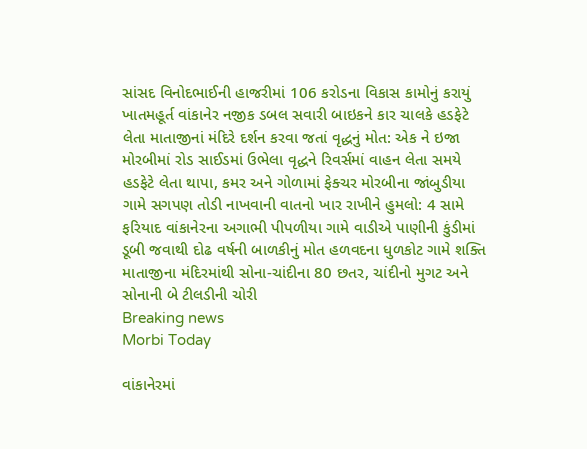સાંસદ વિનોદભાઈની હાજરીમાં 106 કરોડના વિકાસ કામોનું કરાયું ખાતમહૂર્ત વાંકાનેર નજીક ડબલ સવારી બાઇકને કાર ચાલકે હડફેટે લેતા માતાજીનાં મંદિરે દર્શન કરવા જતાં વૃદ્ધનું મોત: એક ને ઇજા મોરબીમાં રોડ સાઈડમાં ઉભેલા વૃદ્ધને રિવર્સમાં વાહન લેતા સમયે હડફેટે લેતા થાપા, કમર અને ગોળામાં ફેક્ચર મોરબીના જાંબુડીયા ગામે સગપણ તોડી નાખવાની વાતનો ખાર રાખીને હુમલો: 4 સામે ફરિયાદ વાંકાનેરના અગાભી પીપળીયા ગામે વાડીએ પાણીની કુંડીમાં ડૂબી જવાથી દોઢ વર્ષની બાળકીનું મોત હળવદના ધુળકોટ ગામે શક્તિ માતાજીના મંદિરમાંથી સોના-ચાંદીના 80 છતર, ચાંદીનો મુગટ અને સોનાની બે ટીલડીની ચોરી
Breaking news
Morbi Today

વાંકાનેરમાં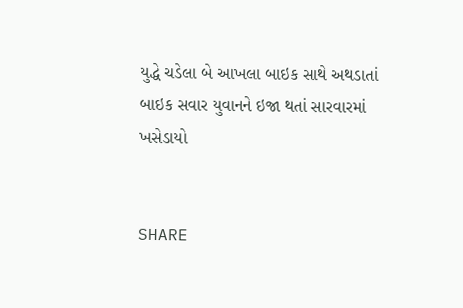યુદ્ધે ચડેલા બે આખલા બાઇક સાથે અથડાતાં બાઇક સવાર યુવાનને ઇજા થતાં સારવારમાં ખસેડાયો


SHARE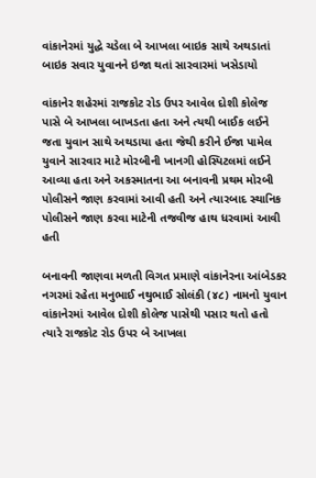વાંકાનેરમાં યુદ્ધે ચડેલા બે આખલા બાઇક સાથે અથડાતાં બાઇક સવાર યુવાનને ઇજા થતાં સારવારમાં ખસેડાયો

વાંકાનેર શહેરમાં રાજકોટ રોડ ઉપર આવેલ દોશી કોલેજ પાસે બે આખલા બાખડતા હતા અને ત્યથી બાઈક લઈને જતા યુવાન સાથે અથડાયા હતા જેથી કરીને ઈજા પામેલ યુવાને સારવાર માટે મોરબીની ખાનગી હોસ્પિટલમાં લઈને આવ્યા હતા અને અકસ્માતના આ બનાવની પ્રથમ મોરબી પોલીસને જાણ કરવામાં આવી હતી અને ત્યારબાદ સ્થાનિક પોલીસને જાણ કરવા માટેની તજવીજ હાથ ધરવામાં આવી હતી

બનાવની જાણવા મળતી વિગત પ્રમાણે વાંકાનેરના આંબેડકર નગરમાં રહેતા મનુભાઈ નથુભાઈ સોલંકી (૪૮) નામનો યુવાન વાંકાનેરમાં આવેલ દોશી કોલેજ પાસેથી પસાર થતો હતો ત્યારે રાજકોટ રોડ ઉપર બે આખલા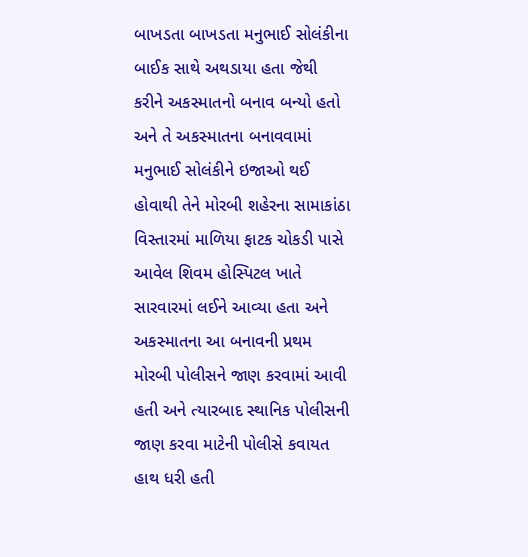બાખડતા બાખડતા મનુભાઈ સોલંકીના બાઈક સાથે અથડાયા હતા જેથી કરીને અકસ્માતનો બનાવ બન્યો હતો અને તે અકસ્માતના બનાવવામાં મનુભાઈ સોલંકીને ઇજાઓ થઈ હોવાથી તેને મોરબી શહેરના સામાકાંઠા વિસ્તારમાં માળિયા ફાટક ચોકડી પાસે આવેલ શિવમ હોસ્પિટલ ખાતે સારવારમાં લઈને આવ્યા હતા અને અકસ્માતના આ બનાવની પ્રથમ મોરબી પોલીસને જાણ કરવામાં આવી હતી અને ત્યારબાદ સ્થાનિક પોલીસની જાણ કરવા માટેની પોલીસે કવાયત હાથ ધરી હતી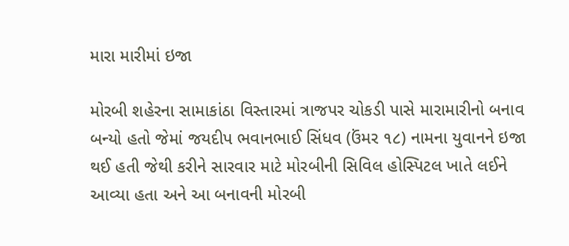મારા મારીમાં ઇજા

મોરબી શહેરના સામાકાંઠા વિસ્તારમાં ત્રાજપર ચોકડી પાસે મારામારીનો બનાવ બન્યો હતો જેમાં જયદીપ ભવાનભાઈ સિંધવ (ઉંમર ૧૮) નામના યુવાનને ઇજા થઈ હતી જેથી કરીને સારવાર માટે મોરબીની સિવિલ હોસ્પિટલ ખાતે લઈને આવ્યા હતા અને આ બનાવની મોરબી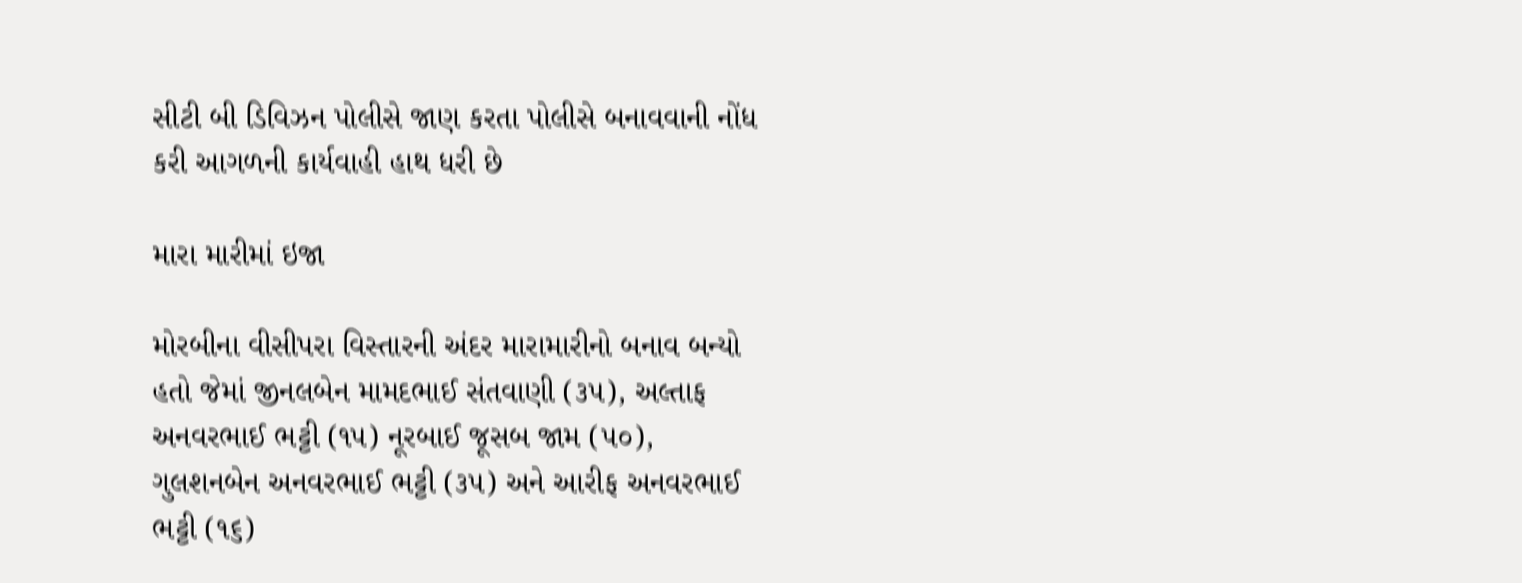સીટી બી ડિવિઝન પોલીસે જાણ કરતા પોલીસે બનાવવાની નોંધ કરી આગળની કાર્યવાહી હાથ ધરી છે

મારા મારીમાં ઇજા

મોરબીના વીસીપરા વિસ્તારની અંદર મારામારીનો બનાવ બન્યો હતો જેમાં જીનલબેન મામદભાઈ સંતવાણી (૩૫), અલ્તાફ અનવરભાઈ ભટ્ટી (૧૫) નૂરબાઈ જૂસબ જામ (૫૦), ગુલશનબેન અનવરભાઈ ભટ્ટી (૩૫) અને આરીફ અનવરભાઈ ભટ્ટી (૧૬)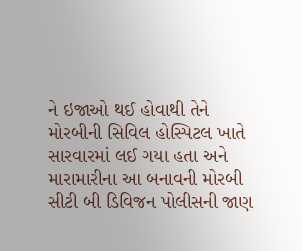ને ઇજાઓ થઈ હોવાથી તેને મોરબીની સિવિલ હોસ્પિટલ ખાતે સારવારમાં લઈ ગયા હતા અને મારામારીના આ બનાવની મોરબી સીટી બી ડિવિજન પોલીસની જાણ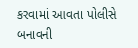કરવામાં આવતા પોલીસે બનાવની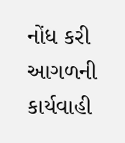નોંધ કરી આગળની કાર્યવાહી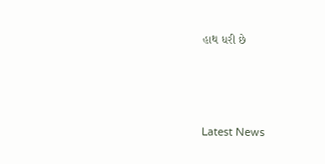હાથ ધરી છે






Latest News